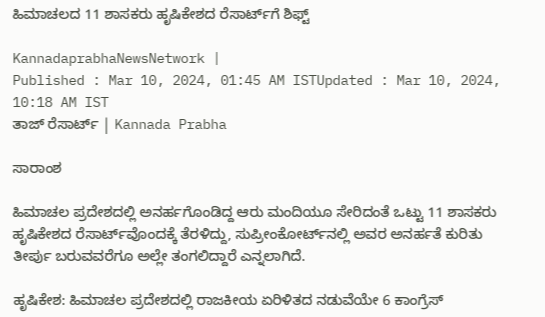ಹಿಮಾಚಲದ 11 ಶಾಸಕರು ಹೃಷಿಕೇಶದ ರೆಸಾರ್ಟ್‌ಗೆ ಶಿಫ್ಟ್‌

KannadaprabhaNewsNetwork |
Published : Mar 10, 2024, 01:45 AM ISTUpdated : Mar 10, 2024, 10:18 AM IST
ತಾಜ್‌ ರೆಸಾರ್ಟ್‌ | Kannada Prabha

ಸಾರಾಂಶ

ಹಿಮಾಚಲ ಪ್ರದೇಶದಲ್ಲಿ ಅನರ್ಹಗೊಂಡಿದ್ದ ಆರು ಮಂದಿಯೂ ಸೇರಿದಂತೆ ಒಟ್ಟು 11 ಶಾಸಕರು ಹೃಷಿಕೇಶದ ರೆಸಾರ್ಟ್‌ವೊಂದಕ್ಕೆ ತೆರಳಿದ್ದು, ಸುಪ್ರೀಂಕೋರ್ಟ್‌ನಲ್ಲಿ ಅವರ ಅನರ್ಹತೆ ಕುರಿತು ತೀರ್ಪು ಬರುವವರೆಗೂ ಅಲ್ಲೇ ತಂಗಲಿದ್ದಾರೆ ಎನ್ನಲಾಗಿದೆ.

ಹೃಷಿಕೇಶ: ಹಿಮಾಚಲ ಪ್ರದೇಶದಲ್ಲಿ ರಾಜಕೀಯ ಏರಿಳಿತದ ನಡುವೆಯೇ 6 ಕಾಂಗ್ರೆಸ್‌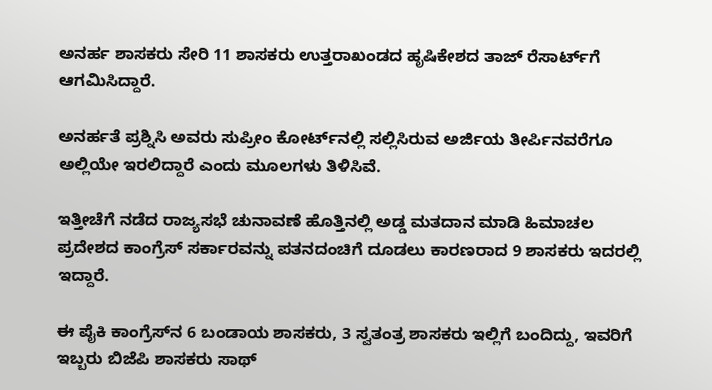ಅನರ್ಹ ಶಾಸಕರು ಸೇರಿ 11 ಶಾಸಕರು ಉತ್ತರಾಖಂಡದ ಹೃಷಿಕೇಶದ ತಾಜ್‌ ರೆಸಾರ್ಟ್‌ಗೆ ಆಗಮಿಸಿದ್ದಾರೆ.

ಅನರ್ಹತೆ ಪ್ರಶ್ನಿಸಿ ಅವರು ಸುಪ್ರೀಂ ಕೋರ್ಟ್‌ನಲ್ಲಿ ಸಲ್ಲಿಸಿರುವ ಅರ್ಜಿಯ ತೀರ್ಪಿನವರೆಗೂ ಅಲ್ಲಿಯೇ ಇರಲಿದ್ದಾರೆ ಎಂದು ಮೂಲಗಳು ತಿಳಿಸಿವೆ.

ಇತ್ತೀಚೆಗೆ ನಡೆದ ರಾಜ್ಯಸಭೆ ಚುನಾವಣೆ ಹೊತ್ತಿನಲ್ಲಿ ಅಡ್ಡ ಮತದಾನ ಮಾಡಿ ಹಿಮಾಚಲ ಪ್ರದೇಶದ ಕಾಂಗ್ರೆಸ್‌ ಸರ್ಕಾರವನ್ನು ಪತನದಂಚಿಗೆ ದೂಡಲು ಕಾರಣರಾದ 9 ಶಾಸಕರು ಇದರಲ್ಲಿ ಇದ್ದಾರೆ.

ಈ ಪೈಕಿ ಕಾಂಗ್ರೆಸ್‌ನ 6 ಬಂಡಾಯ ಶಾಸಕರು, 3 ಸ್ವತಂತ್ರ ಶಾಸಕರು ಇಲ್ಲಿಗೆ ಬಂದಿದ್ದು, ಇವರಿಗೆ ಇಬ್ಬರು ಬಿಜೆಪಿ ಶಾಸಕರು ಸಾಥ್‌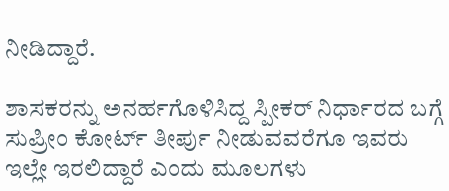ನೀಡಿದ್ದಾರೆ.

ಶಾಸಕರನ್ನು ಅನರ್ಹಗೊಳಿಸಿದ್ದ ಸ್ಪೀಕರ್‌ ನಿರ್ಧಾರದ ಬಗ್ಗೆ ಸುಪ್ರೀಂ ಕೋರ್ಟ್‌ ತೀರ್ಪು ನೀಡುವವರೆಗೂ ಇವರು ಇಲ್ಲೇ ಇರಲಿದ್ದಾರೆ ಎಂದು ಮೂಲಗಳು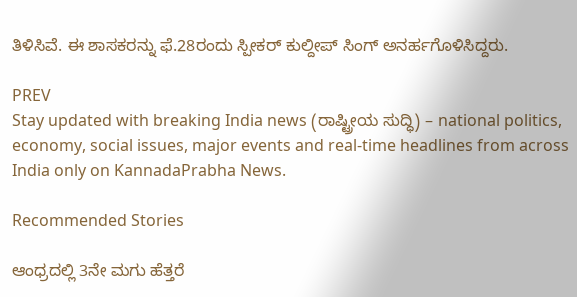ತಿಳಿಸಿವೆ. ಈ ಶಾಸಕರನ್ನು ಫೆ.28ರಂದು ಸ್ಪೀಕರ್‌ ಕುಲ್ದೀಪ್‌ ಸಿಂಗ್‌ ಅನರ್ಹಗೊಳಿಸಿದ್ದರು.

PREV
Stay updated with breaking India news (ರಾಷ್ಟ್ರೀಯ ಸುದ್ಧಿ) – national politics, economy, social issues, major events and real‑time headlines from across India only on KannadaPrabha News.

Recommended Stories

ಆಂಧ್ರದಲ್ಲಿ 3ನೇ ಮಗು ಹೆತ್ತರೆ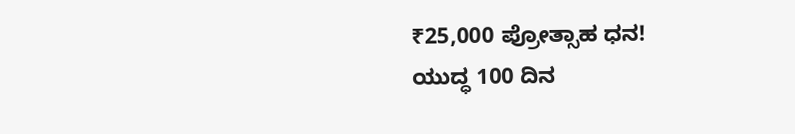₹25,000 ಪ್ರೋತ್ಸಾಹ ಧನ!
ಯುದ್ಧ 100 ದಿನ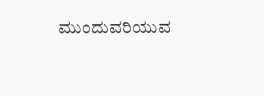ಮುಂದುವರಿಯುವ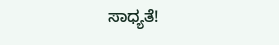ಸಾಧ್ಯತೆ!